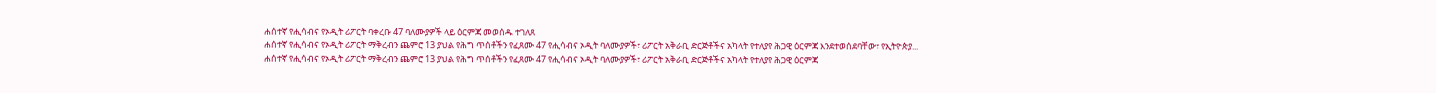ሐሰተኛ የሒሳብና የኦዲት ሪፖርት ባቀረቡ 47 ባለሙያዎች ላይ ዕርምጃ መወሰዱ ተገለጸ
ሐሰተኛ የሒሳብና የኦዲት ሪፖርት ማቅረብን ጨምሮ 13 ያህል የሕግ ጥሰቶችን የፈጸሙ 47 የሒሳብና ኦዲት ባለሙያዎች፣ ሪፖርት አቅራቢ ድርጅቶችና አካላት የተለያየ ሕጋዊ ዕርምጃ እንደተወሰደባቸው፣ የኢትዮጵያ...
ሐሰተኛ የሒሳብና የኦዲት ሪፖርት ማቅረብን ጨምሮ 13 ያህል የሕግ ጥሰቶችን የፈጸሙ 47 የሒሳብና ኦዲት ባለሙያዎች፣ ሪፖርት አቅራቢ ድርጅቶችና አካላት የተለያየ ሕጋዊ ዕርምጃ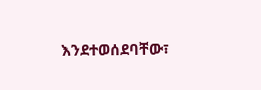እንደተወሰደባቸው፣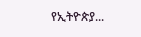የኢትዮጵያ...